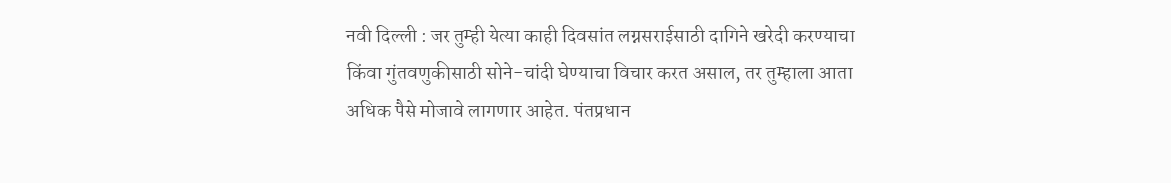नवी दिल्ली : जर तुम्ही येत्या काही दिवसांत लग्नसराईसाठी दागिने खरेदी करण्याचा किंवा गुंतवणुकीसाठी सोने-चांदी घेण्याचा विचार करत असाल, तर तुम्हाला आता अधिक पैसे मोजावे लागणार आहेत. पंतप्रधान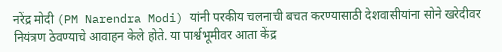नरेंद्र मोदी (PM Narendra Modi) यांनी परकीय चलनाची बचत करण्यासाठी देशवासीयांना सोने खरेदीवर नियंत्रण ठेवण्याचे आवाहन केले होते. या पार्श्वभूमीवर आता केंद्र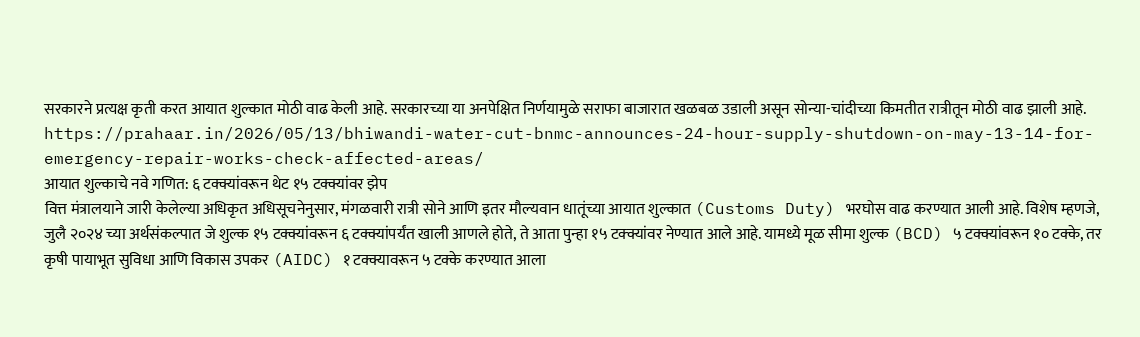सरकारने प्रत्यक्ष कृती करत आयात शुल्कात मोठी वाढ केली आहे. सरकारच्या या अनपेक्षित निर्णयामुळे सराफा बाजारात खळबळ उडाली असून सोन्या-चांदीच्या किमतीत रात्रीतून मोठी वाढ झाली आहे.
https://prahaar.in/2026/05/13/bhiwandi-water-cut-bnmc-announces-24-hour-supply-shutdown-on-may-13-14-for-emergency-repair-works-check-affected-areas/
आयात शुल्काचे नवे गणित: ६ टक्क्यांवरून थेट १५ टक्क्यांवर झेप
वित्त मंत्रालयाने जारी केलेल्या अधिकृत अधिसूचनेनुसार, मंगळवारी रात्री सोने आणि इतर मौल्यवान धातूंच्या आयात शुल्कात (Customs Duty) भरघोस वाढ करण्यात आली आहे. विशेष म्हणजे, जुलै २०२४ च्या अर्थसंकल्पात जे शुल्क १५ टक्क्यांवरून ६ टक्क्यांपर्यंत खाली आणले होते, ते आता पुन्हा १५ टक्क्यांवर नेण्यात आले आहे. यामध्ये मूळ सीमा शुल्क (BCD) ५ टक्क्यांवरून १० टक्के, तर कृषी पायाभूत सुविधा आणि विकास उपकर (AIDC) १ टक्क्यावरून ५ टक्के करण्यात आला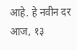आहे. हे नवीन दर आज, १३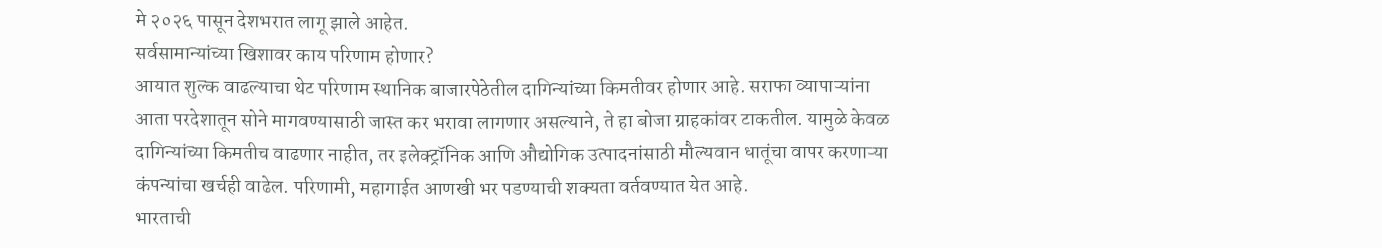मे २०२६ पासून देशभरात लागू झाले आहेत.
सर्वसामान्यांच्या खिशावर काय परिणाम होणार?
आयात शुल्क वाढल्याचा थेट परिणाम स्थानिक बाजारपेठेतील दागिन्यांच्या किमतीवर होणार आहे. सराफा व्यापाऱ्यांना आता परदेशातून सोने मागवण्यासाठी जास्त कर भरावा लागणार असल्याने, ते हा बोजा ग्राहकांवर टाकतील. यामुळे केवळ दागिन्यांच्या किमतीच वाढणार नाहीत, तर इलेक्ट्रॉनिक आणि औद्योगिक उत्पादनांसाठी मौल्यवान धातूंचा वापर करणाऱ्या कंपन्यांचा खर्चही वाढेल. परिणामी, महागाईत आणखी भर पडण्याची शक्यता वर्तवण्यात येत आहे.
भारताची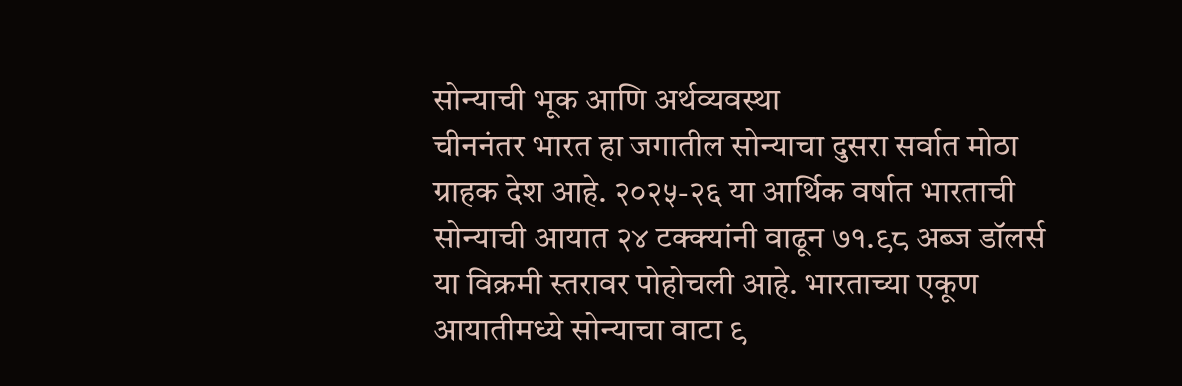सोन्याची भूक आणि अर्थव्यवस्था
चीननंतर भारत हा जगातील सोन्याचा दुसरा सर्वात मोठा ग्राहक देश आहे. २०२५-२६ या आर्थिक वर्षात भारताची सोन्याची आयात २४ टक्क्यांनी वाढून ७१.९८ अब्ज डॉलर्स या विक्रमी स्तरावर पोहोचली आहे. भारताच्या एकूण आयातीमध्ये सोन्याचा वाटा ९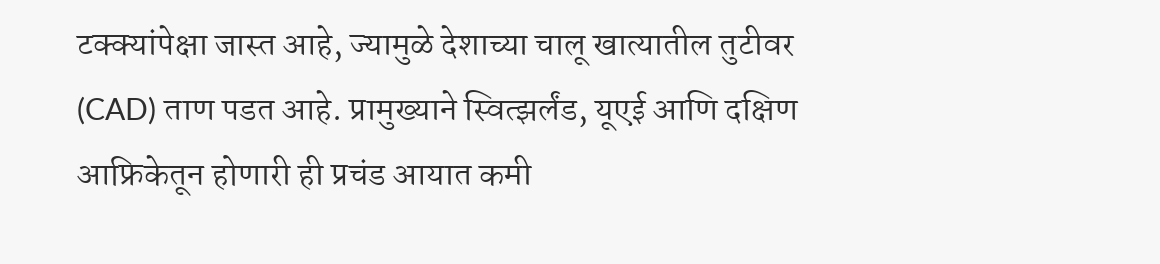टक्क्यांपेक्षा जास्त आहे, ज्यामुळे देशाच्या चालू खात्यातील तुटीवर (CAD) ताण पडत आहे. प्रामुख्याने स्वित्झर्लंड, यूएई आणि दक्षिण आफ्रिकेतून होणारी ही प्रचंड आयात कमी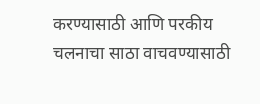करण्यासाठी आणि परकीय चलनाचा साठा वाचवण्यासाठी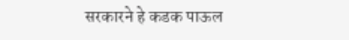सरकारने हे कडक पाऊल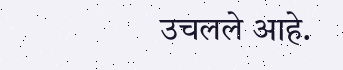उचलले आहे.